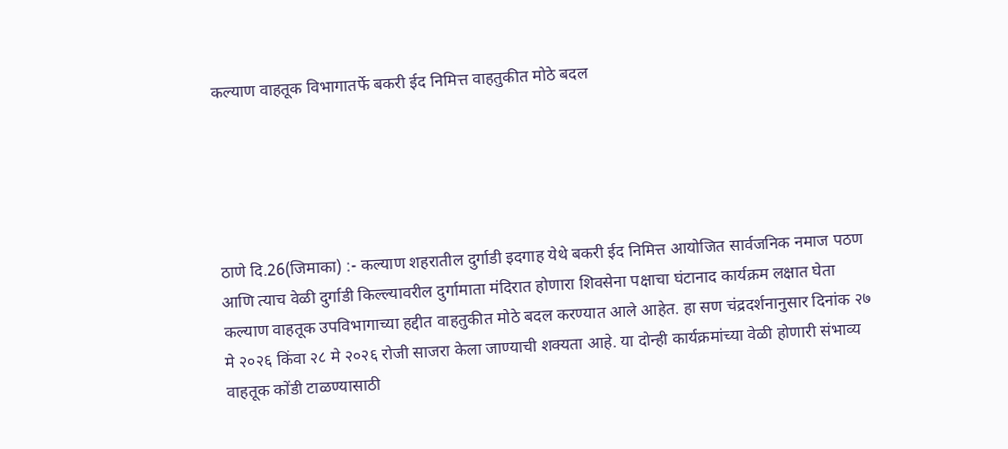कल्याण वाहतूक विभागातर्फे बकरी ईद निमित्त वाहतुकीत मोठे बदल





ठाणे दि.26(जिमाका) :- कल्याण शहरातील दुर्गाडी इदगाह येथे बकरी ईद निमित्त आयोजित सार्वजनिक नमाज पठण आणि त्याच वेळी दुर्गाडी किल्ल्यावरील दुर्गामाता मंदिरात होणारा शिवसेना पक्षाचा घंटानाद कार्यक्रम लक्षात घेता कल्याण वाहतूक उपविभागाच्या हद्दीत वाहतुकीत मोठे बदल करण्यात आले आहेत. हा सण चंद्रदर्शनानुसार दिनांक २७ मे २०२६ किंवा २८ मे २०२६ रोजी साजरा केला जाण्याची शक्यता आहे. या दोन्ही कार्यक्रमांच्या वेळी होणारी संभाव्य वाहतूक कोंडी टाळण्यासाठी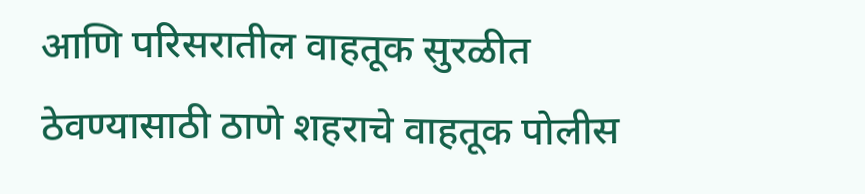आणि परिसरातील वाहतूक सुरळीत ठेवण्यासाठी ठाणे शहराचे वाहतूक पोलीस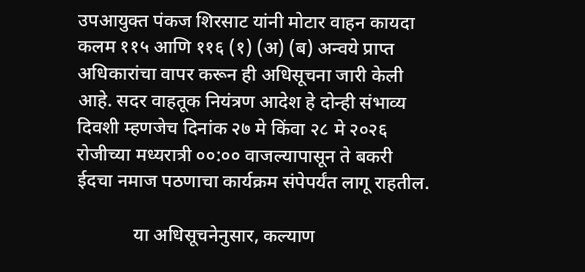उपआयुक्त पंकज शिरसाट यांनी मोटार वाहन कायदा कलम ११५ आणि ११६ (१) (अ) (ब) अन्वये प्राप्त अधिकारांचा वापर करून ही अधिसूचना जारी केली आहे. सदर वाहतूक नियंत्रण आदेश हे दोन्ही संभाव्य दिवशी म्हणजेच दिनांक २७ मे किंवा २८ मे २०२६ रोजीच्या मध्यरात्री ००:०० वाजल्यापासून ते बकरी ईदचा नमाज पठणाचा कार्यक्रम संपेपर्यंत लागू राहतील.

            या अधिसूचनेनुसार, कल्याण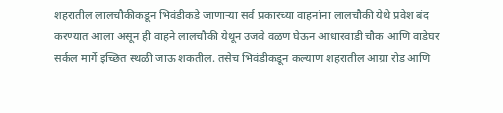शहरातील लालचौकीकडून भिवंडीकडे जाणाऱ्या सर्व प्रकारच्या वाहनांना लालचौकी येथे प्रवेश बंद करण्यात आला असून ही वाहने लालचौकी येथून उजवे वळण घेऊन आधारवाडी चौक आणि वाडेघर सर्कल मार्गे इच्छित स्थळी जाऊ शकतील. तसेच भिवंडीकडून कल्याण शहरातील आग्रा रोड आणि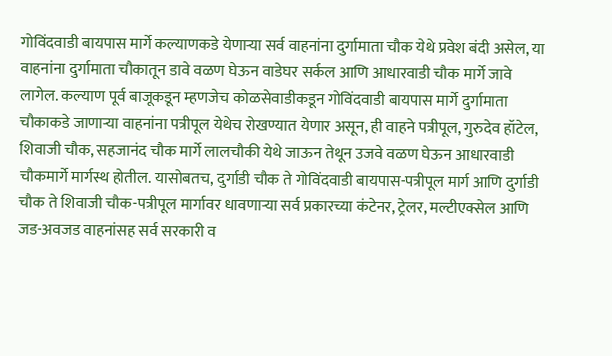गोविंदवाडी बायपास मार्गे कल्याणकडे येणाऱ्या सर्व वाहनांना दुर्गामाता चौक येथे प्रवेश बंदी असेल, या वाहनांना दुर्गामाता चौकातून डावे वळण घेऊन वाडेघर सर्कल आणि आधारवाडी चौक मार्गे जावे लागेल. कल्याण पूर्व बाजूकडून म्हणजेच कोळसेवाडीकडून गोविंदवाडी बायपास मार्गे दुर्गामाता चौकाकडे जाणाऱ्या वाहनांना पत्रीपूल येथेच रोखण्यात येणार असून, ही वाहने पत्रीपूल, गुरुदेव हॉटेल, शिवाजी चौक, सहजानंद चौक मार्गे लालचौकी येथे जाऊन तेथून उजवे वळण घेऊन आधारवाडी चौकमार्गे मार्गस्थ होतील. यासोबतच, दुर्गाडी चौक ते गोविंदवाडी बायपास-पत्रीपूल मार्ग आणि दुर्गाडी चौक ते शिवाजी चौक-पत्रीपूल मार्गावर धावणाऱ्या सर्व प्रकारच्या कंटेनर, ट्रेलर, मल्टीएक्सेल आणि जड-अवजड वाहनांसह सर्व सरकारी व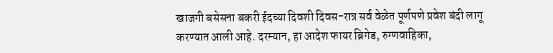खाजगी बसेसना बकरी ईदच्या दिवशी दिवस-रात्र सर्व वेळेत पूर्णपणे प्रवेश बंदी लागू करण्यात आली आहे. दरम्यान, हा आदेश फायर ब्रिगेड, रुग्णवाहिका,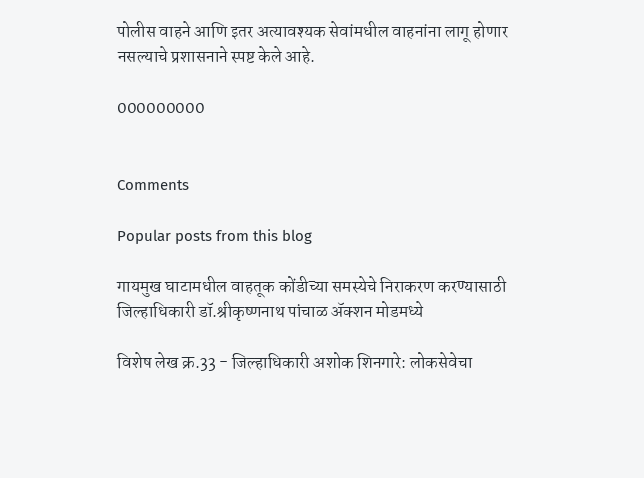पोलीस वाहने आणि इतर अत्यावश्यक सेवांमधील वाहनांना लागू होणार नसल्याचे प्रशासनाने स्पष्ट केले आहे.

000000000


Comments

Popular posts from this blog

गायमुख घाटामधील वाहतूक कोंडीच्या समस्येचे निराकरण करण्यासाठी जिल्हाधिकारी डॉ.श्रीकृष्णनाथ पांचाळ ॲक्शन मोडमध्ये

विशेष लेख क्र.33 - जिल्हाधिकारी अशोक शिनगारे: लोकसेवेचा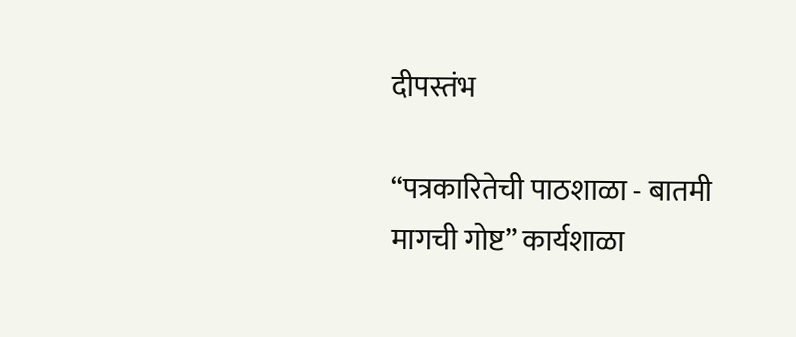दीपस्तंभ

“पत्रकारितेची पाठशाळा - बातमी मागची गोष्ट” कार्यशाळा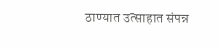ठाण्यात उत्साहात संपन्न